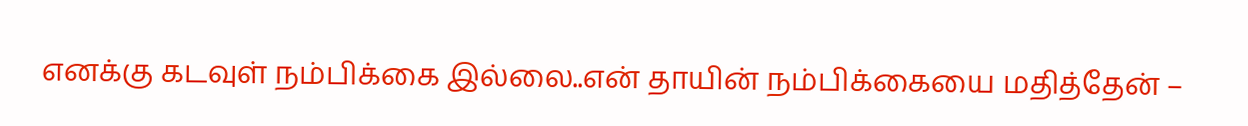எனக்கு கடவுள் நம்பிக்கை இல்லை..என் தாயின் நம்பிக்கையை மதித்தேன் –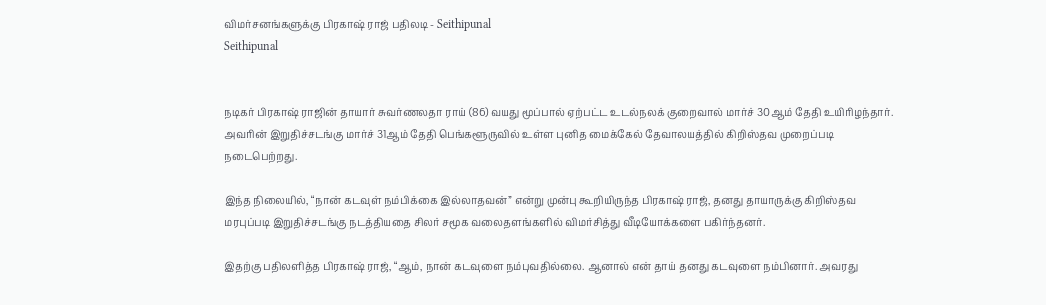விமர்சனங்களுக்கு பிரகாஷ் ராஜ் பதிலடி - Seithipunal
Seithipunal


நடிகர் பிரகாஷ் ராஜின் தாயார் சுவர்ணலதா ராய் (86) வயது மூப்பால் ஏற்பட்ட உடல்நலக் குறைவால் மார்ச் 30ஆம் தேதி உயிரிழந்தார். அவரின் இறுதிச்சடங்கு மார்ச் 31ஆம் தேதி பெங்களூருவில் உள்ள புனித மைக்கேல் தேவாலயத்தில் கிறிஸ்தவ முறைப்படி நடைபெற்றது.

இந்த நிலையில், “நான் கடவுள் நம்பிக்கை இல்லாதவன்” என்று முன்பு கூறியிருந்த பிரகாஷ் ராஜ், தனது தாயாருக்கு கிறிஸ்தவ மரபுப்படி இறுதிச்சடங்கு நடத்தியதை சிலர் சமூக வலைதளங்களில் விமர்சித்து வீடியோக்களை பகிர்ந்தனர்.

இதற்கு பதிலளித்த பிரகாஷ் ராஜ், “ஆம், நான் கடவுளை நம்புவதில்லை. ஆனால் என் தாய் தனது கடவுளை நம்பினார். அவரது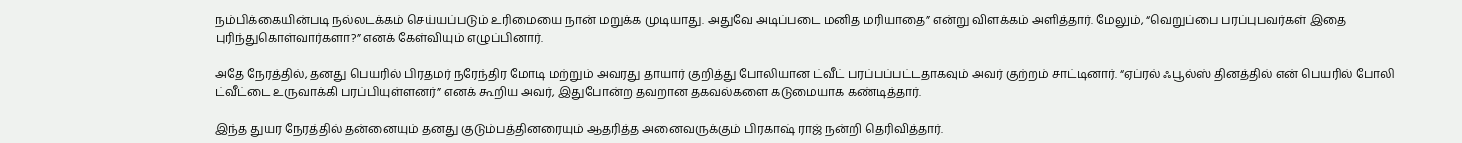நம்பிக்கையின்படி நல்லடக்கம் செய்யப்படும் உரிமையை நான் மறுக்க முடியாது. அதுவே அடிப்படை மனித மரியாதை” என்று விளக்கம் அளித்தார். மேலும், “வெறுப்பை பரப்புபவர்கள் இதை புரிந்துகொள்வார்களா?” எனக் கேள்வியும் எழுப்பினார்.

அதே நேரத்தில், தனது பெயரில் பிரதமர் நரேந்திர மோடி மற்றும் அவரது தாயார் குறித்து போலியான ட்வீட் பரப்பப்பட்டதாகவும் அவர் குற்றம் சாட்டினார். “ஏப்ரல் ஃபூல்ஸ் தினத்தில் என் பெயரில் போலி ட்வீட்டை உருவாக்கி பரப்பியுள்ளனர்” எனக் கூறிய அவர், இதுபோன்ற தவறான தகவல்களை கடுமையாக கண்டித்தார்.

இந்த துயர நேரத்தில் தன்னையும் தனது குடும்பத்தினரையும் ஆதரித்த அனைவருக்கும் பிரகாஷ் ராஜ் நன்றி தெரிவித்தார்.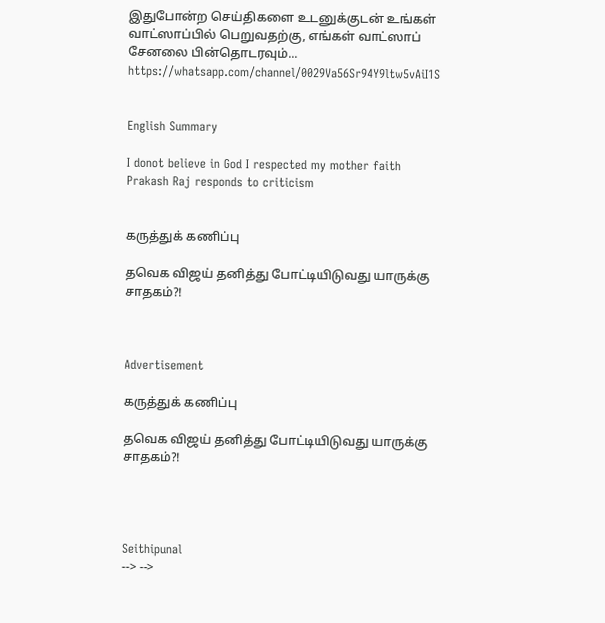இதுபோன்ற செய்திகளை உடனுக்குடன் உங்கள் வாட்ஸாப்பில் பெறுவதற்கு, எங்கள் வாட்ஸாப் சேனலை பின்தொடரவும்... https://whatsapp.com/channel/0029Va56Sr94Y9ltw5vAiI1S


English Summary

I donot believe in God I respected my mother faith Prakash Raj responds to criticism


கருத்துக் கணிப்பு

தவெக விஜய் தனித்து போட்டியிடுவது யாருக்கு சாதகம்?!



Advertisement

கருத்துக் கணிப்பு

தவெக விஜய் தனித்து போட்டியிடுவது யாருக்கு சாதகம்?!




Seithipunal
--> -->